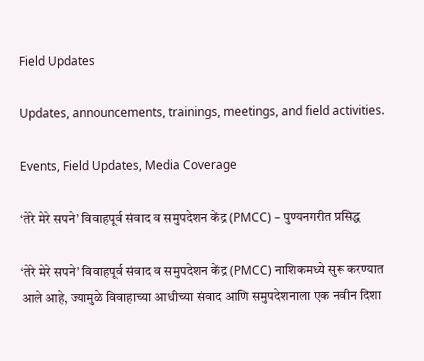Field Updates

Updates, announcements, trainings, meetings, and field activities.

Events, Field Updates, Media Coverage

‘तेरे मेरे सपने’ विवाहपूर्व संवाद व समुपदेशन केंद्र (PMCC) – पुण्यनगरीत प्रसिद्ध

‘तेरे मेरे सपने’ विवाहपूर्व संवाद व समुपदेशन केंद्र (PMCC) नाशिकमध्ये सुरू करण्यात आले आहे, ज्यामुळे विवाहाच्या आधीच्या संवाद आणि समुपदेशनाला एक नवीन दिशा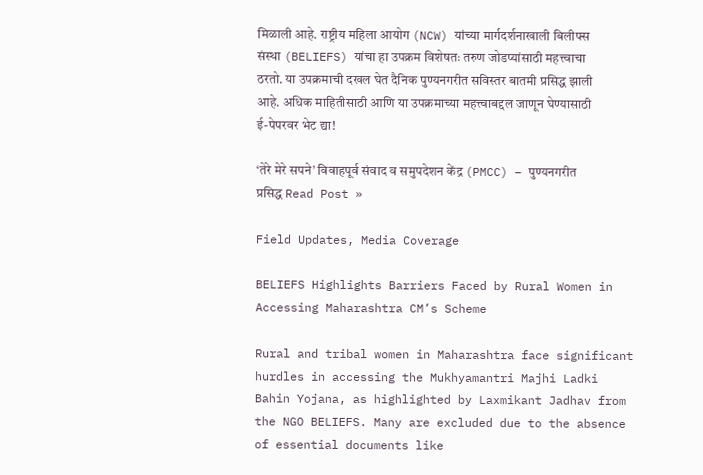मिळाली आहे. राष्ट्रीय महिला आयोग (NCW) यांच्या मार्गदर्शनाखाली बिलीफ्स संस्था (BELIEFS) यांचा हा उपक्रम विशेषतः तरुण जोडप्यांसाठी महत्त्वाचा ठरतो. या उपक्रमाची दखल घेत दैनिक पुण्यनगरीत सविस्तर बातमी प्रसिद्ध झाली आहे. अधिक माहितीसाठी आणि या उपक्रमाच्या महत्त्वाबद्दल जाणून घेण्यासाठी ई-पेपरवर भेट द्या!

‘तेरे मेरे सपने’ विवाहपूर्व संवाद व समुपदेशन केंद्र (PMCC) – पुण्यनगरीत प्रसिद्ध Read Post »

Field Updates, Media Coverage

BELIEFS Highlights Barriers Faced by Rural Women in Accessing Maharashtra CM’s Scheme

Rural and tribal women in Maharashtra face significant hurdles in accessing the Mukhyamantri Majhi Ladki Bahin Yojana, as highlighted by Laxmikant Jadhav from the NGO BELIEFS. Many are excluded due to the absence of essential documents like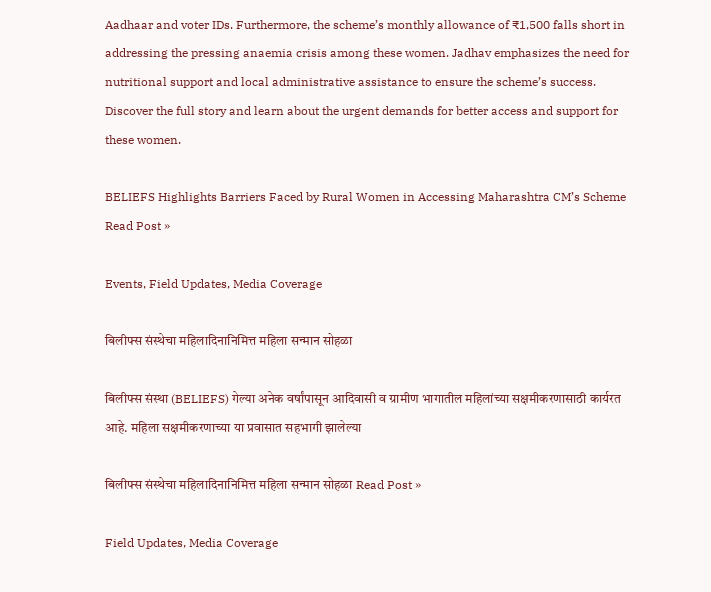Aadhaar and voter IDs. Furthermore, the scheme’s monthly allowance of ₹1,500 falls short in addressing the pressing anaemia crisis among these women. Jadhav emphasizes the need for nutritional support and local administrative assistance to ensure the scheme’s success. Discover the full story and learn about the urgent demands for better access and support for these women.

BELIEFS Highlights Barriers Faced by Rural Women in Accessing Maharashtra CM’s Scheme Read Post »

Events, Field Updates, Media Coverage

बिलीफ्स संस्थेचा महिलादिनानिमित्त महिला सन्मान सोहळा

बिलीफ्स संस्था (BELIEFS) गेल्या अनेक वर्षांपासून आदिवासी व ग्रामीण भागातील महिलांच्या सक्षमीकरणासाठी कार्यरत आहे. महिला सक्षमीकरणाच्या या प्रवासात सहभागी झालेल्या

बिलीफ्स संस्थेचा महिलादिनानिमित्त महिला सन्मान सोहळा Read Post »

Field Updates, Media Coverage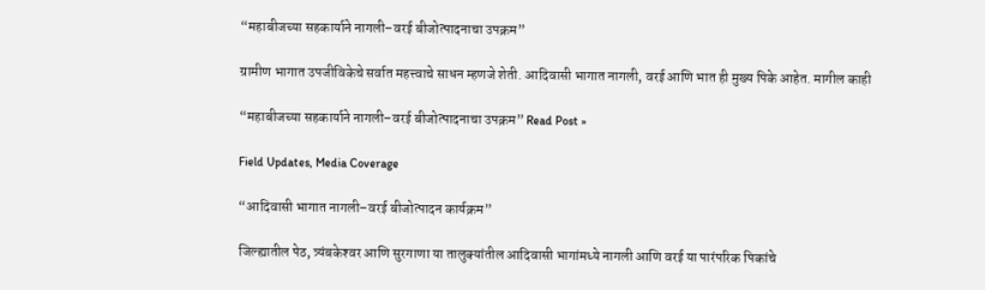“महाबीजच्या सहकार्याने नागली–वरई बीजोत्पादनाचा उपक्रम”

ग्रामीण भागात उपजीविकेचे सर्वात महत्त्वाचे साधन म्हणजे शेती. आदिवासी भागात नागली, वरई आणि भात ही मुख्य पिके आहेत. मागील काही

“महाबीजच्या सहकार्याने नागली–वरई बीजोत्पादनाचा उपक्रम” Read Post »

Field Updates, Media Coverage

“आदिवासी भागात नागली–वरई बीजोत्पादन कार्यक्रम”

जिल्ह्यातील पेठ, त्र्यंबकेश्‍वर आणि सुरगाणा या तालुक्यांतील आदिवासी भागांमध्ये नागली आणि वरई या पारंपरिक पिकांचे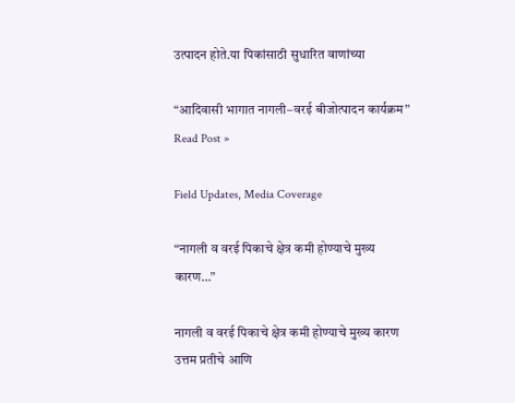उत्पादन होते.या पिकांसाठी सुधारित वाणांच्या

“आदिवासी भागात नागली–वरई बीजोत्पादन कार्यक्रम” Read Post »

Field Updates, Media Coverage

“नागली व वरई पिकाचे क्षेत्र कमी होण्याचे मुख्य कारण…”

नागली व वरई पिकाचे क्षेत्र कमी होण्याचे मुख्य कारण उत्तम प्रतीचे आणि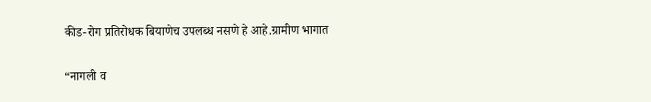कीड-रोग प्रतिरोधक बियाणेच उपलब्ध नसणे हे आहे.ग्रामीण भागात

“नागली व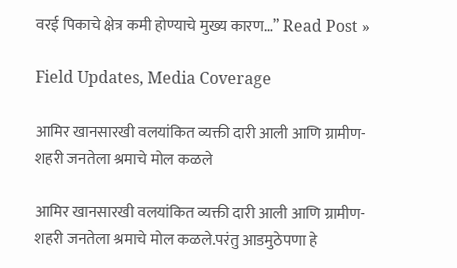वरई पिकाचे क्षेत्र कमी होण्याचे मुख्य कारण…” Read Post »

Field Updates, Media Coverage

आमिर खानसारखी वलयांकित व्यक्ती दारी आली आणि ग्रामीण-शहरी जनतेला श्रमाचे मोल कळले

आमिर खानसारखी वलयांकित व्यक्ती दारी आली आणि ग्रामीण-शहरी जनतेला श्रमाचे मोल कळले.परंतु आडमुठेपणा हे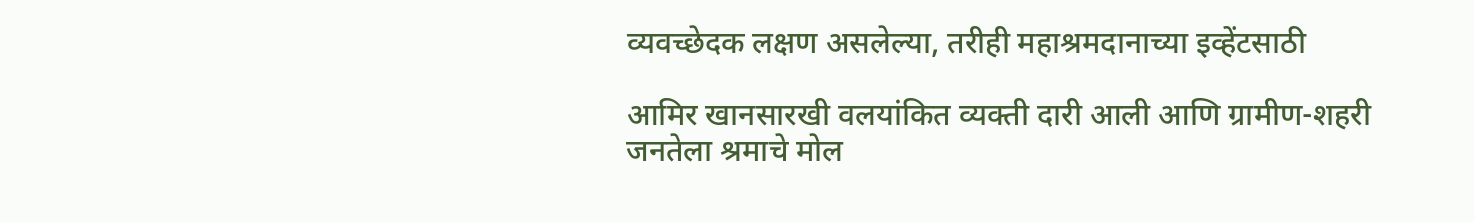व्यवच्छेदक लक्षण असलेल्या, तरीही महाश्रमदानाच्या इव्हेंटसाठी

आमिर खानसारखी वलयांकित व्यक्ती दारी आली आणि ग्रामीण-शहरी जनतेला श्रमाचे मोल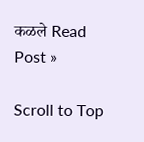कळले Read Post »

Scroll to Top